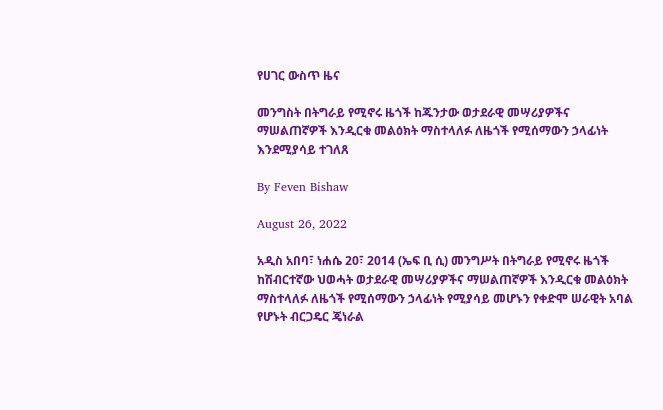የሀገር ውስጥ ዜና

መንግስት በትግራይ የሚኖሩ ዜጎች ከጁንታው ወታደራዊ መሣሪያዎችና ማሠልጠኛዎች እንዲርቁ መልዕክት ማስተላለፉ ለዜጎች የሚሰማውን ኃላፊነት እንደሚያሳይ ተገለጸ

By Feven Bishaw

August 26, 2022

አዲስ አበባ፣ ነሐሴ 20፣ 2014 (ኤፍ ቢ ሲ) መንግሥት በትግራይ የሚኖሩ ዜጎች ከሽብርተኛው ህወሓት ወታደራዊ መሣሪያዎችና ማሠልጠኛዎች እንዲርቁ መልዕክት ማስተላለፉ ለዜጎች የሚሰማውን ኃላፊነት የሚያሳይ መሆኑን የቀድሞ ሠራዊት አባል የሆኑት ብርጋዴር ጄነራል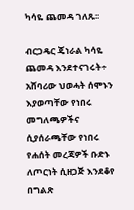ካሳዬ ጨመዳ ገለጹ፡፡

ብርጋዴር ጄነራል ካሳዬ ጨመዳ እንደተናገሩት÷ አሸባሪው ህወሓት ሰሞኑን እያወጣቸው የነበሩ መግለጫዎችና ሲያሰራጫቸው የነበሩ የሐሰት መረጃዎች ቡድኑ ለጦርነት ሲዘጋጅ እንደቆየ በግልጽ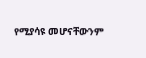የሚያሳዩ መሆናቸውንም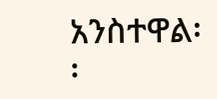አንስተዋል፡፡